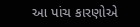આ પાંચ કારણોએ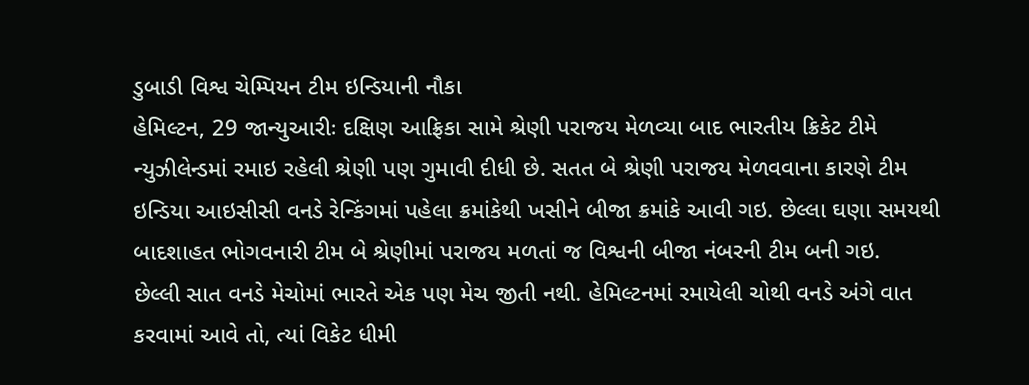ડુબાડી વિશ્વ ચેમ્પિયન ટીમ ઇન્ડિયાની નૌકા
હેમિલ્ટન, 29 જાન્યુઆરીઃ દક્ષિણ આફ્રિકા સામે શ્રેણી પરાજય મેળવ્યા બાદ ભારતીય ક્રિકેટ ટીમે ન્યુઝીલેન્ડમાં રમાઇ રહેલી શ્રેણી પણ ગુમાવી દીધી છે. સતત બે શ્રેણી પરાજય મેળવવાના કારણે ટીમ ઇન્ડિયા આઇસીસી વનડે રેન્કિંગમાં પહેલા ક્રમાંકેથી ખસીને બીજા ક્રમાંકે આવી ગઇ. છેલ્લા ઘણા સમયથી બાદશાહત ભોગવનારી ટીમ બે શ્રેણીમાં પરાજય મળતાં જ વિશ્વની બીજા નંબરની ટીમ બની ગઇ.
છેલ્લી સાત વનડે મેચોમાં ભારતે એક પણ મેચ જીતી નથી. હેમિલ્ટનમાં રમાયેલી ચોથી વનડે અંગે વાત કરવામાં આવે તો, ત્યાં વિકેટ ધીમી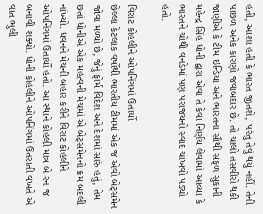હતી, આશા હતી કે ભારત જીતશે, પરંતુ તેવું થયું નહીં. તેની પાછળ અનેક કારણો જવાબદાર છે. તો ચાલો તસવીરો થકી જાણીએ કે ટીમ ઇન્ડિયા અને ભારતના સૌથી સફળ સુકાની મહેન્દ્ર સિંહ ધોની દ્વારા એવા તે કેવા નિર્ણય લેવામાં આવ્યા કે ભારતને ચોથી વનડેમાં પણ પરાજયનો સ્વાદ ચાખવો પડ્યો હતો.

વિરાટ કોહલીને ઓપનિંગમાં ઉતાર્યો
છેલ્લા કેટલાક વર્ષોથી ભારતીય ટીમમાં એક જ એવો બેટ્સમેન જોવા મળ્યો છે, જેનું ફોર્મ વિદેશ અને દેશમાં સારું હતું, તેમ છતાં ધોનીએ એક મહત્વની મેચમાં એ બેટ્સમેનનો ક્રમ બદલી નાંખ્યો. ધવનને મેચની બહાર કરીને વિરાટ કોહલીને ઓપનિંગમાં ઉતાર્યો હતો. આ સ્થાને કોહલી માત્ર બે રન જ બનાવી શક્યો. ધોની કોહલીને ઓપનિંગમાં ઉતરાતી વખતે એ વાત ભુલી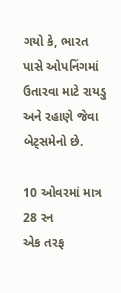ગયો કે, ભારત પાસે ઓપનિંગમાં ઉતારવા માટે રાયડુ અને રહાણે જેવા બેટ્સમેનો છે.

10 ઓવરમાં માત્ર 28 રન
એક તરફ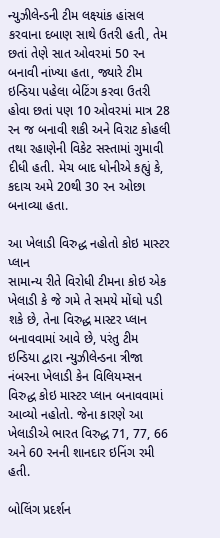ન્યુઝીલેન્ડની ટીમ લક્ષ્યાંક હાંસલ કરવાના દબાણ સાથે ઉતરી હતી, તેમ છતાં તેણે સાત ઓવરમાં 50 રન બનાવી નાંખ્યા હતા, જ્યારે ટીમ ઇન્ડિયા પહેલા બેટિંગ કરવા ઉતરી હોવા છતાં પણ 10 ઓવરમાં માત્ર 28 રન જ બનાવી શકી અને વિરાટ કોહલી તથા રહાણેની વિકેટ સસ્તામાં ગુમાવી દીધી હતી. મેચ બાદ ધોનીએ કહ્યું કે, કદાચ અમે 20થી 30 રન ઓછા બનાવ્યા હતા.

આ ખેલાડી વિરુદ્ધ નહોતો કોઇ માસ્ટર પ્લાન
સામાન્ય રીતે વિરોધી ટીમના કોઇ એક ખેલાડી કે જે ગમે તે સમયે મોંઘો પડી શકે છે, તેના વિરુદ્ધ માસ્ટર પ્લાન બનાવવામાં આવે છે, પરંતુ ટીમ ઇન્ડિયા દ્વારા ન્યુઝીલેન્ડના ત્રીજા નંબરના ખેલાડી કેન વિલિયમ્સન વિરુદ્ધ કોઇ માસ્ટર પ્લાન બનાવવામાં આવ્યો નહોતો. જેના કારણે આ ખેલાડીએ ભારત વિરુદ્ધ 71, 77, 66 અને 60 રનની શાનદાર ઇનિંગ રમી હતી.

બોલિંગ પ્રદર્શન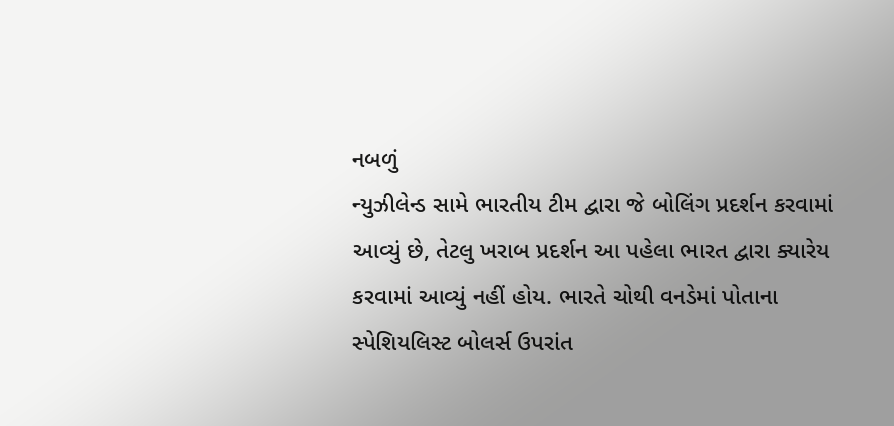નબળું
ન્યુઝીલેન્ડ સામે ભારતીય ટીમ દ્વારા જે બોલિંગ પ્રદર્શન કરવામાં આવ્યું છે, તેટલુ ખરાબ પ્રદર્શન આ પહેલા ભારત દ્વારા ક્યારેય કરવામાં આવ્યું નહીં હોય. ભારતે ચોથી વનડેમાં પોતાના સ્પેશિયલિસ્ટ બોલર્સ ઉપરાંત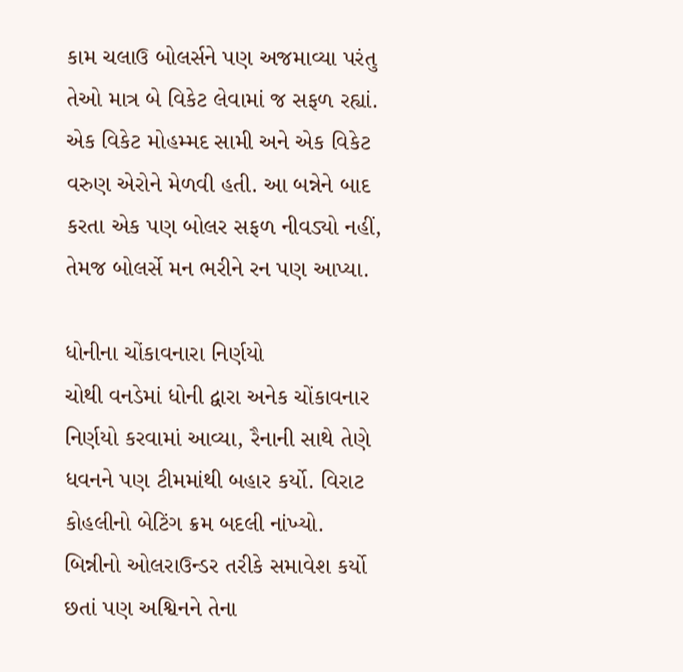કામ ચલાઉ બોલર્સને પણ અજમાવ્યા પરંતુ તેઓ માત્ર બે વિકેટ લેવામાં જ સફળ રહ્યાં. એક વિકેટ મોહમ્મદ સામી અને એક વિકેટ વરુણ એરોને મેળવી હતી. આ બન્નેને બાદ કરતા એક પણ બોલર સફળ નીવડ્યો નહીં, તેમજ બોલર્સે મન ભરીને રન પણ આપ્યા.

ધોનીના ચોંકાવનારા નિર્ણયો
ચોથી વનડેમાં ધોની દ્વારા અનેક ચોંકાવનાર નિર્ણયો કરવામાં આવ્યા, રૈનાની સાથે તેણે ધવનને પણ ટીમમાંથી બહાર કર્યો. વિરાટ કોહલીનો બેટિંગ ક્રમ બદલી નાંખ્યો. બિન્નીનો ઓલરાઉન્ડર તરીકે સમાવેશ કર્યો છતાં પણ અશ્વિનને તેના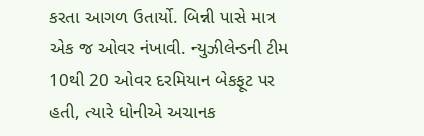કરતા આગળ ઉતાર્યો. બિન્ની પાસે માત્ર એક જ ઓવર નંખાવી. ન્યુઝીલેન્ડની ટીમ 10થી 20 ઓવર દરમિયાન બેકફૂટ પર હતી, ત્યારે ધોનીએ અચાનક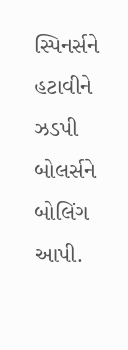સ્પિનર્સને હટાવીને ઝડપી બોલર્સને બોલિંગ આપી.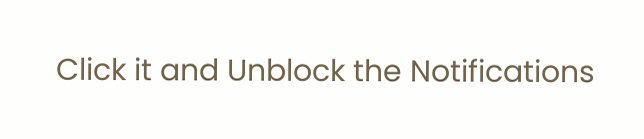Click it and Unblock the Notifications